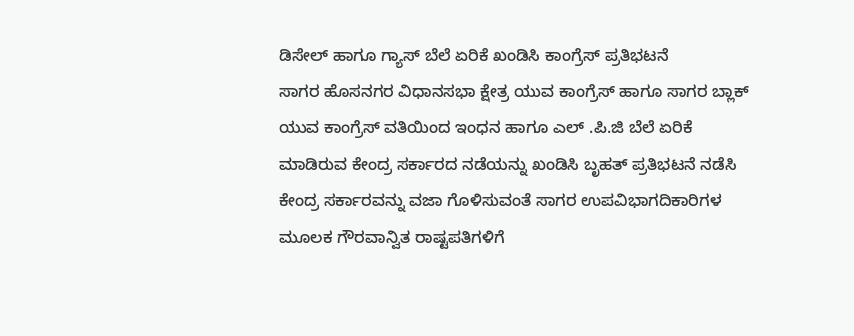ಡಿಸೇಲ್ ಹಾಗೂ ಗ್ಯಾಸ್ ಬೆಲೆ ಏರಿಕೆ ಖಂಡಿಸಿ ಕಾಂಗ್ರೆಸ್ ಪ್ರತಿಭಟನೆ
ಸಾಗರ ಹೊಸನಗರ ವಿಧಾನಸಭಾ ಕ್ಷೇತ್ರ ಯುವ ಕಾಂಗ್ರೆಸ್ ಹಾಗೂ ಸಾಗರ ಬ್ಲಾಕ್ ಯುವ ಕಾಂಗ್ರೆಸ್ ವತಿಯಿಂದ ಇಂಧನ ಹಾಗೂ ಎಲ್ .ಪಿ.ಜಿ ಬೆಲೆ ಏರಿಕೆ ಮಾಡಿರುವ ಕೇಂದ್ರ ಸರ್ಕಾರದ ನಡೆಯನ್ನು ಖಂಡಿಸಿ ಬೃಹತ್ ಪ್ರತಿಭಟನೆ ನಡೆಸಿ ಕೇಂದ್ರ ಸರ್ಕಾರವನ್ನು ವಜಾ ಗೊಳಿಸುವಂತೆ ಸಾಗರ ಉಪವಿಭಾಗದಿಕಾರಿಗಳ ಮೂಲಕ ಗೌರವಾನ್ವಿತ ರಾಷ್ಟಪತಿಗಳಿಗೆ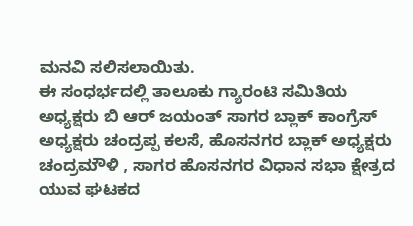ಮನವಿ ಸಲಿಸಲಾಯಿತು.
ಈ ಸಂಧರ್ಭದಲ್ಲಿ ತಾಲೂಕು ಗ್ಯಾರಂಟಿ ಸಮಿತಿಯ ಅಧ್ಯಕ್ಷರು ಬಿ ಆರ್ ಜಯಂತ್ ಸಾಗರ ಬ್ಲಾಕ್ ಕಾಂಗ್ರೆಸ್ ಅಧ್ಯಕ್ಷರು ಚಂದ್ರಪ್ಪ ಕಲಸೆ, ಹೊಸನಗರ ಬ್ಲಾಕ್ ಅಧ್ಯಕ್ಷರು ಚಂದ್ರಮೌಳಿ , ಸಾಗರ ಹೊಸನಗರ ವಿಧಾನ ಸಭಾ ಕ್ಷೇತ್ರದ ಯುವ ಘಟಕದ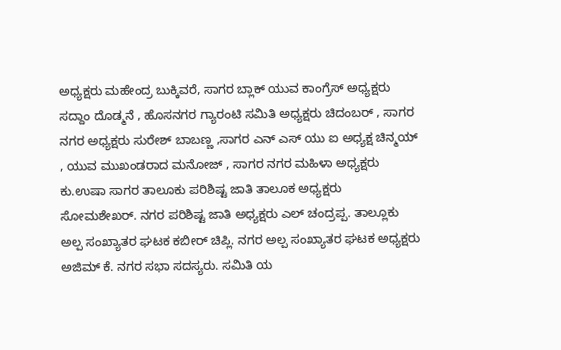ಅಧ್ಯಕ್ಷರು ಮಹೇಂದ್ರ ಬುಕ್ಕಿವರೆ, ಸಾಗರ ಬ್ಲಾಕ್ ಯುವ ಕಾಂಗ್ರೆಸ್ ಅಧ್ಯಕ್ಷರು ಸದ್ದಾಂ ದೊಡ್ಮನೆ , ಹೊಸನಗರ ಗ್ಯಾರಂಟಿ ಸಮಿತಿ ಅಧ್ಯಕ್ಷರು ಚಿದಂಬರ್ , ಸಾಗರ ನಗರ ಅಧ್ಯಕ್ಷರು ಸುರೇಶ್ ಬಾಬಣ್ಣ ,ಸಾಗರ ಎನ್ ಎಸ್ ಯು ಐ ಅಧ್ಯಕ್ಷ ಚಿನ್ಮಯ್ , ಯುವ ಮುಖಂಡರಾದ ಮನೋಜ್ , ಸಾಗರ ನಗರ ಮಹಿಳಾ ಅಧ್ಯಕ್ಷರು ಕು.ಉಷಾ ಸಾಗರ ತಾಲೂಕು ಪರಿಶಿಷ್ಟ ಜಾತಿ ತಾಲೂಕ ಅಧ್ಯಕ್ಷರು ಸೋಮಶೇಖರ್. ನಗರ ಪರಿಶಿಷ್ಟ ಜಾತಿ ಅಧ್ಯಕ್ಷರು ಎಲ್ ಚಂದ್ರಪ್ಪ. ತಾಲ್ಲೂಕು ಅಲ್ಪ ಸಂಖ್ಯಾತರ ಘಟಕ ಕಬೀರ್ ಚಿಪ್ಲಿ. ನಗರ ಅಲ್ಪ ಸಂಖ್ಯಾತರ ಘಟಕ ಅಧ್ಯಕ್ಷರು ಅಜಿಮ್ ಕೆ. ನಗರ ಸಭಾ ಸದಸ್ಯರು. ಸಮಿತಿ ಯ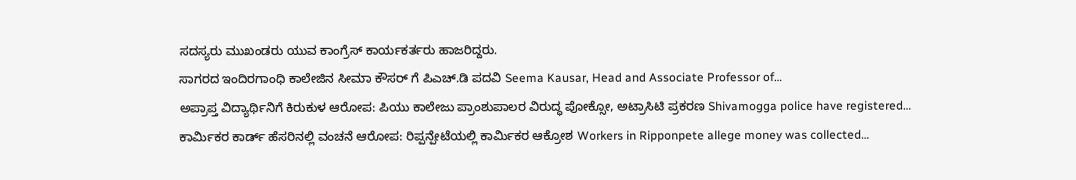ಸದಸ್ಯರು ಮುಖಂಡರು ಯುವ ಕಾಂಗ್ರೆಸ್ ಕಾರ್ಯಕರ್ತರು ಹಾಜರಿದ್ದರು.
ಸಾಗರದ ಇಂದಿರಗಾಂಧಿ ಕಾಲೇಜಿನ ಸೀಮಾ ಕೌಸರ್ ಗೆ ಪಿಎಚ್.ಡಿ ಪದವಿ Seema Kausar, Head and Associate Professor of…
ಅಪ್ರಾಪ್ತ ವಿದ್ಯಾರ್ಥಿನಿಗೆ ಕಿರುಕುಳ ಆರೋಪ: ಪಿಯು ಕಾಲೇಜು ಪ್ರಾಂಶುಪಾಲರ ವಿರುದ್ಧ ಪೋಕ್ಸೋ, ಅಟ್ರಾಸಿಟಿ ಪ್ರಕರಣ Shivamogga police have registered…
ಕಾರ್ಮಿಕರ ಕಾರ್ಡ್ ಹೆಸರಿನಲ್ಲಿ ವಂಚನೆ ಆರೋಪ: ರಿಪ್ಪನ್ಪೇಟೆಯಲ್ಲಿ ಕಾರ್ಮಿಕರ ಆಕ್ರೋಶ Workers in Ripponpete allege money was collected…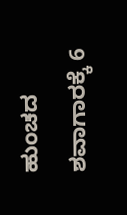ಹುಂಚದ ಶವಾಗಾರಕ್ಕೆ 6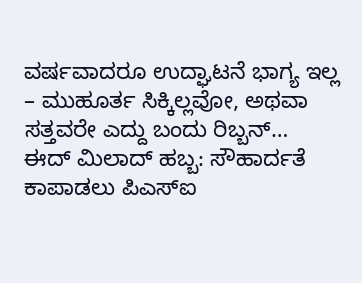ವರ್ಷವಾದರೂ ಉದ್ಘಾಟನೆ ಭಾಗ್ಯ ಇಲ್ಲ – ಮುಹೂರ್ತ ಸಿಕ್ಕಿಲ್ಲವೋ, ಅಥವಾ ಸತ್ತವರೇ ಎದ್ದು ಬಂದು ರಿಬ್ಬನ್…
ಈದ್ ಮಿಲಾದ್ ಹಬ್ಬ: ಸೌಹಾರ್ದತೆ ಕಾಪಾಡಲು ಪಿಎಸ್ಐ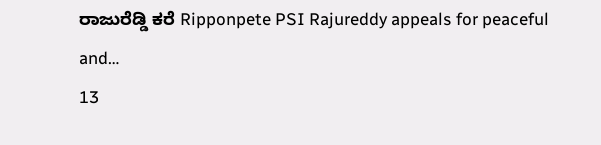ರಾಜುರೆಡ್ಡಿ ಕರೆ Ripponpete PSI Rajureddy appeals for peaceful and…
13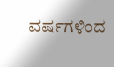ವರ್ಷಗಳಿಂದ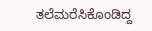ತಲೆಮರೆಸಿಕೊಂಡಿದ್ದ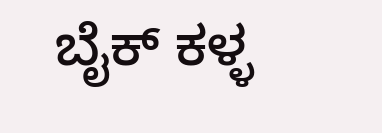ಬೈಕ್ ಕಳ್ಳ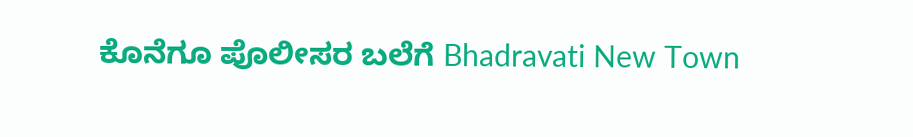ಕೊನೆಗೂ ಪೊಲೀಸರ ಬಲೆಗೆ Bhadravati New Town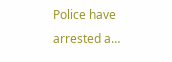Police have arrested a…